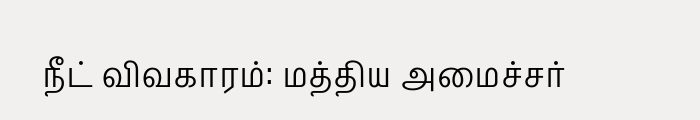நீட் விவகாரம்: மத்திய அமைச்சர்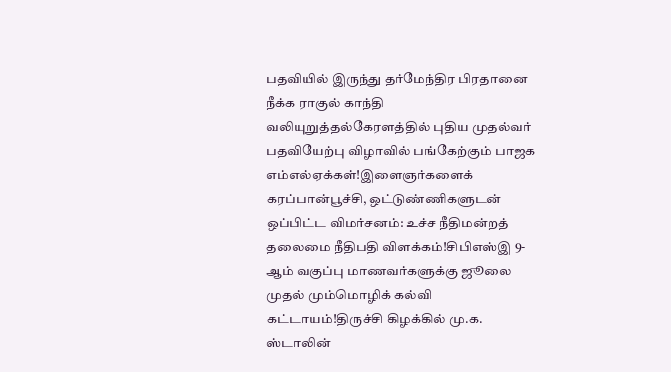பதவியில் இருந்து தர்மேந்திர பிரதானை நீக்க ராகுல் காந்தி வலியுறுத்தல்கேரளத்தில் புதிய முதல்வர் பதவியேற்பு விழாவில் பங்கேற்கும் பாஜக எம்எல்ஏக்கள்!இளைஞர்களைக் கரப்பான்பூச்சி, ஒட்டுண்ணிகளுடன் ஒப்பிட்ட விமர்சனம்: உச்ச நீதிமன்றத் தலைமை நீதிபதி விளக்கம்!சிபிஎஸ்இ 9-ஆம் வகுப்பு மாணவர்களுக்கு ஜூலை முதல் மும்மொழிக் கல்வி கட்டாயம்!திருச்சி கிழக்கில் மு.க. ஸ்டாலின்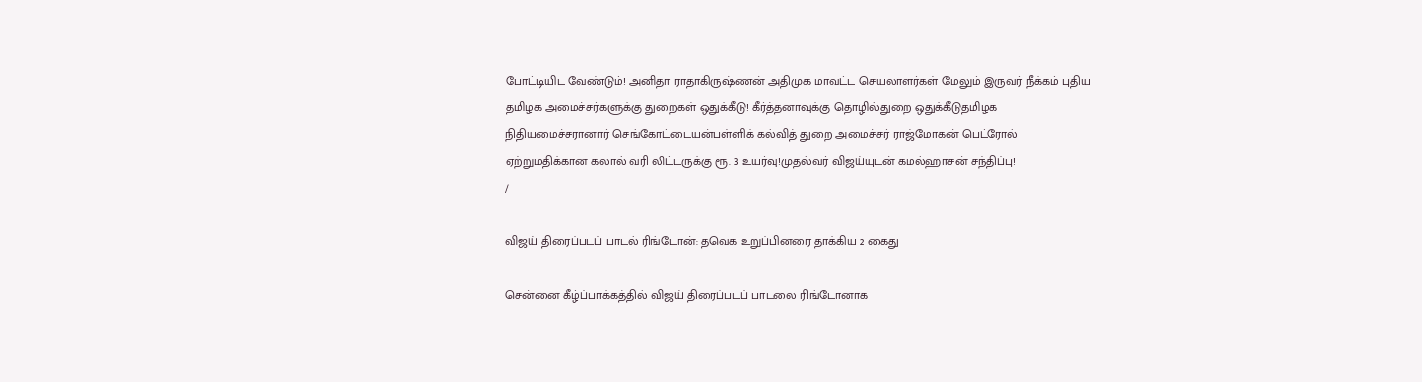போட்டியிட வேண்டும்! அனிதா ராதாகிருஷ்ணன் அதிமுக மாவட்ட செயலாளர்கள் மேலும் இருவர் நீக்கம் புதிய தமிழக அமைச்சர்களுக்கு துறைகள் ஒதுக்கீடு! கீர்த்தனாவுக்கு தொழில்துறை ஒதுக்கீடுதமிழக நிதியமைச்சரானார் செங்கோட்டையன்பள்ளிக் கல்வித் துறை அமைச்சர் ராஜ்மோகன் பெட்ரோல் ஏற்றுமதிக்கான கலால் வரி லிட்டருக்கு ரூ. 3 உயர்வு!முதல்வர் விஜய்யுடன் கமல்ஹாசன் சந்திப்பு!
/

விஜய் திரைப்படப் பாடல் ரிங்டோன்: தவெக உறுப்பினரை தாக்கிய 2 கைது

சென்னை கீழ்ப்பாக்கத்தில் விஜய் திரைப்படப் பாடலை ரிங்டோனாக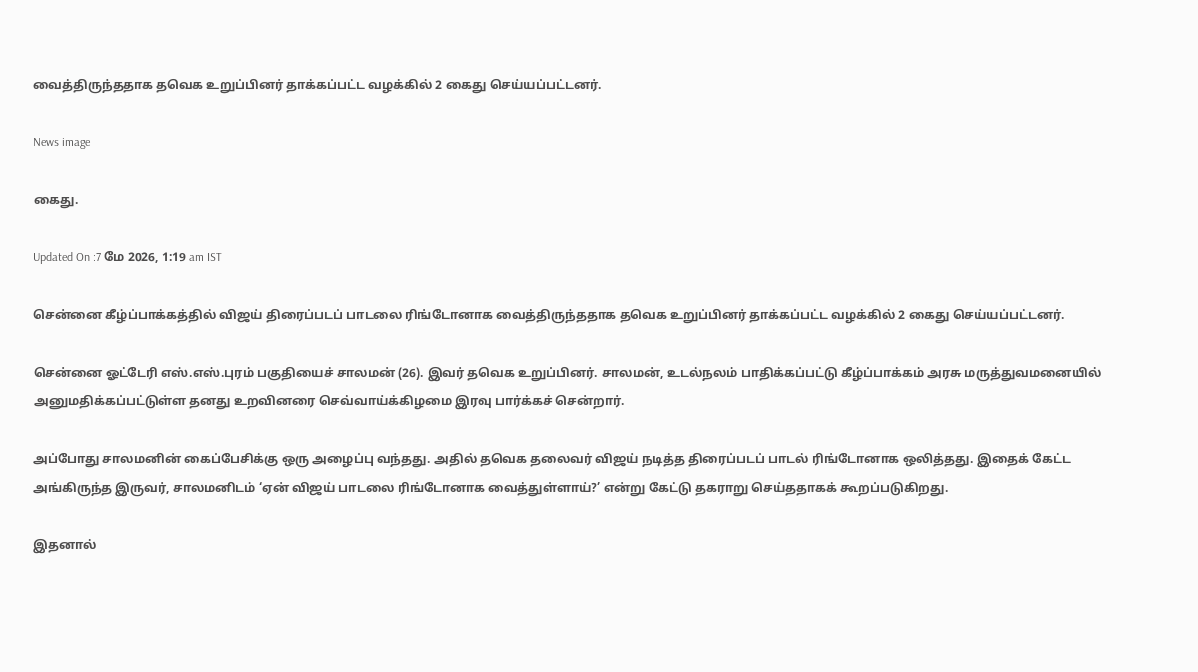வைத்திருந்ததாக தவெக உறுப்பினர் தாக்கப்பட்ட வழக்கில் 2 கைது செய்யப்பட்டனர்.

News image

கைது.

Updated On :7 மே 2026, 1:19 am IST

சென்னை கீழ்ப்பாக்கத்தில் விஜய் திரைப்படப் பாடலை ரிங்டோனாக வைத்திருந்ததாக தவெக உறுப்பினர் தாக்கப்பட்ட வழக்கில் 2 கைது செய்யப்பட்டனர்.

சென்னை ஓட்டேரி எஸ்.எஸ்.புரம் பகுதியைச் சாலமன் (26). இவர் தவெக உறுப்பினர். சாலமன், உடல்நலம் பாதிக்கப்பட்டு கீழ்ப்பாக்கம் அரசு மருத்துவமனையில் அனுமதிக்கப்பட்டுள்ள தனது உறவினரை செவ்வாய்க்கிழமை இரவு பார்க்கச் சென்றார்.

அப்போது சாலமனின் கைப்பேசிக்கு ஒரு அழைப்பு வந்தது. அதில் தவெக தலைவர் விஜய் நடித்த திரைப்படப் பாடல் ரிங்டோனாக ஒலித்தது. இதைக் கேட்ட அங்கிருந்த இருவர், சாலமனிடம் ‘ஏன் விஜய் பாடலை ரிங்டோனாக வைத்துள்ளாய்?’ என்று கேட்டு தகராறு செய்ததாகக் கூறப்படுகிறது.

இதனால்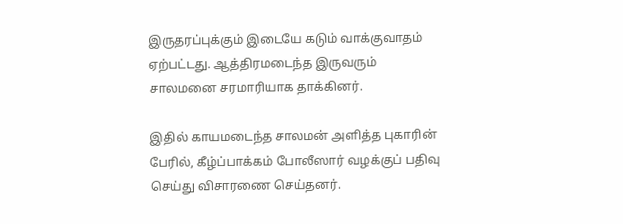இருதரப்புக்கும் இடையே கடும் வாக்குவாதம் ஏற்பட்டது. ஆத்திரமடைந்த இருவரும் சாலமனை சரமாரியாக தாக்கினர்.

இதில் காயமடைந்த சாலமன் அளித்த புகாரின் பேரில், கீழ்ப்பாக்கம் போலீஸார் வழக்குப் பதிவு செய்து விசாரணை செய்தனர்.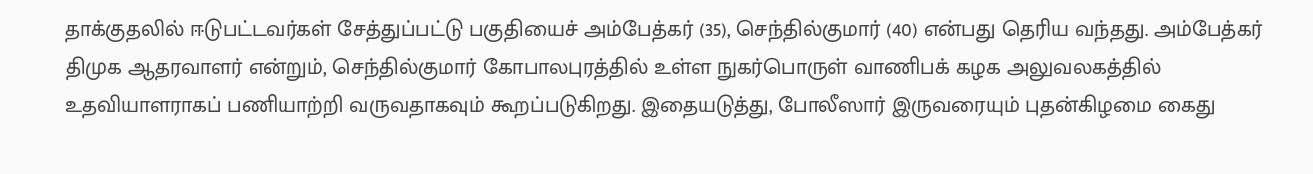தாக்குதலில் ஈடுபட்டவர்கள் சேத்துப்பட்டு பகுதியைச் அம்பேத்கர் (35), செந்தில்குமார் (40) என்பது தெரிய வந்தது. அம்பேத்கர் திமுக ஆதரவாளர் என்றும், செந்தில்குமார் கோபாலபுரத்தில் உள்ள நுகர்பொருள் வாணிபக் கழக அலுவலகத்தில் உதவியாளராகப் பணியாற்றி வருவதாகவும் கூறப்படுகிறது. இதையடுத்து, போலீஸார் இருவரையும் புதன்கிழமை கைது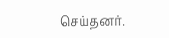செய்தனர்.